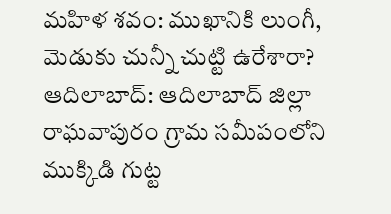మహిళ శవం: ముఖానికి లుంగీ, మెడుకు చున్నీ చుట్టి ఉరేశారా?
ఆదిలాబాద్: ఆదిలాబాద్ జిల్లా రాఘవాపురం గ్రామ సమీపంలోని ముక్కిడి గుట్ట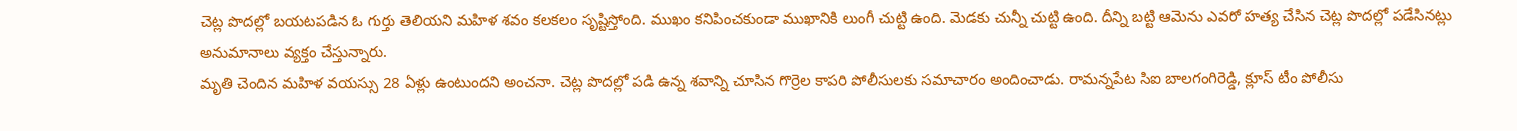చెట్ల పొదల్లో బయటపడిన ఓ గుర్తు తెలియని మహిళ శవం కలకలం సృష్టిస్తోంది. ముఖం కనిపించకుండా ముఖానికి లుంగీ చుట్టి ఉంది. మెడకు చున్నీ చుట్టి ఉంది. దీన్ని బట్టి ఆమెను ఎవరో హత్య చేసిన చెట్ల పొదల్లో పడేసినట్లు అనుమానాలు వ్యక్తం చేస్తున్నారు.
మృతి చెందిన మహిళ వయస్సు 28 ఏళ్లు ఉంటుందని అంచనా. చెట్ల పొదల్లో పడి ఉన్న శవాన్ని చూసిన గొర్రెల కాపరి పోలీసులకు సమాచారం అందించాడు. రామన్నపేట సిఐ బాలగంగిరెడ్డి, క్లూస్ టీం పోలీసు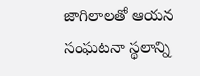జాగిలాలతో ఆయన సంఘటనా స్థలాన్ని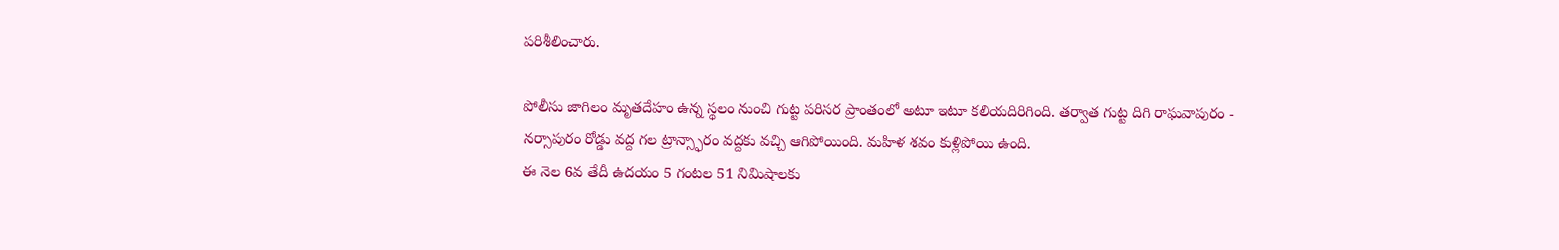పరిశీలించారు.

పోలీసు జాగిలం మృతదేహం ఉన్న స్థలం నుంచి గుట్ట పరిసర ప్రాంతంలో అటూ ఇటూ కలియదిరిగింది. తర్వాత గుట్ట దిగి రాఘవాపురం - నర్సాపురం రోడ్డు వద్ద గల ట్రాన్స్ఫారం వద్దకు వచ్చి ఆగిపోయింది. మహిళ శవం కుళ్లిపోయి ఉంది.
ఈ నెల 6వ తేదీ ఉదయం 5 గంటల 51 నిమిషాలకు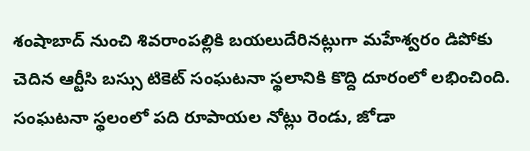శంషాబాద్ నుంచి శివరాంపల్లికి బయలుదేరినట్లుగా మహేశ్వరం డిపోకు చెదిన ఆర్టీసి బస్సు టికెట్ సంఘటనా స్థలానికి కొద్ది దూరంలో లభించింది. సంఘటనా స్థలంలో పది రూపాయల నోట్లు రెండు, జోడా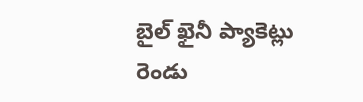బైల్ ఖైనీ ప్యాకెట్లు రెండు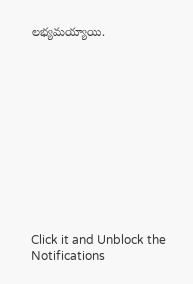లభ్యమయ్యాయి.












Click it and Unblock the Notifications